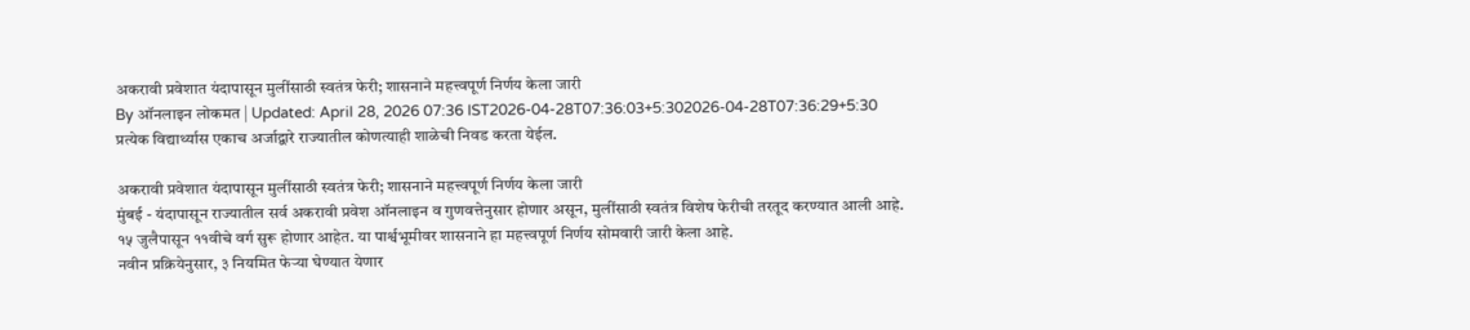अकरावी प्रवेशात यंदापासून मुलींसाठी स्वतंत्र फेरी; शासनाने महत्त्वपूर्ण निर्णय केला जारी
By ऑनलाइन लोकमत | Updated: April 28, 2026 07:36 IST2026-04-28T07:36:03+5:302026-04-28T07:36:29+5:30
प्रत्येक विद्यार्थ्यास एकाच अर्जाद्वारे राज्यातील कोणत्याही शाळेची निवड करता येईल.

अकरावी प्रवेशात यंदापासून मुलींसाठी स्वतंत्र फेरी; शासनाने महत्त्वपूर्ण निर्णय केला जारी
मुंबई - यंदापासून राज्यातील सर्व अकरावी प्रवेश ऑनलाइन व गुणवत्तेनुसार होणार असून, मुलींसाठी स्वतंत्र विशेष फेरीची तरतूद करण्यात आली आहे. १५ जुलैपासून ११वीचे वर्ग सुरू होणार आहेत. या पार्श्वभूमीवर शासनाने हा महत्त्वपूर्ण निर्णय सोमवारी जारी केला आहे.
नवीन प्रक्रियेनुसार, ३ नियमित फेऱ्या घेण्यात येणार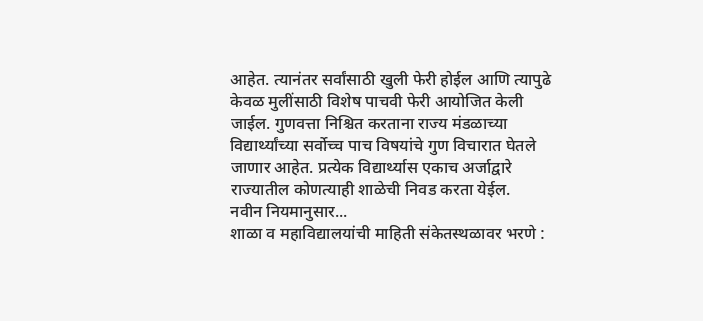आहेत. त्यानंतर सर्वांसाठी खुली फेरी होईल आणि त्यापुढे केवळ मुलींसाठी विशेष पाचवी फेरी आयोजित केली जाईल. गुणवत्ता निश्चित करताना राज्य मंडळाच्या विद्यार्थ्यांच्या सर्वोच्च पाच विषयांचे गुण विचारात घेतले जाणार आहेत. प्रत्येक विद्यार्थ्यास एकाच अर्जाद्वारे राज्यातील कोणत्याही शाळेची निवड करता येईल.
नवीन नियमानुसार...
शाळा व महाविद्यालयांची माहिती संकेतस्थळावर भरणे :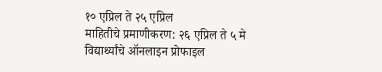१० एप्रिल ते २५ एप्रिल
माहितीचे प्रमाणीकरण: २६ एप्रिल ते ५ मे
विद्यार्थ्यांचे ऑनलाइन प्रोफाइल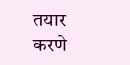तयार
करणे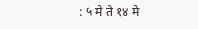: ५ मे ते १४ मे